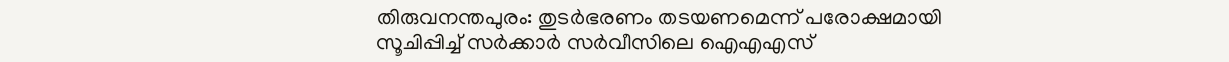തിരുവനന്തപുരം: തുടർഭരണം തടയണമെന്ന് പരോക്ഷമായി സൂചിപ്പിച്ച് സർക്കാർ സർവീസിലെ ഐഎഎസ്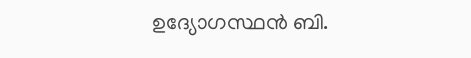ഉദ്യോഗസ്ഥൻ ബി.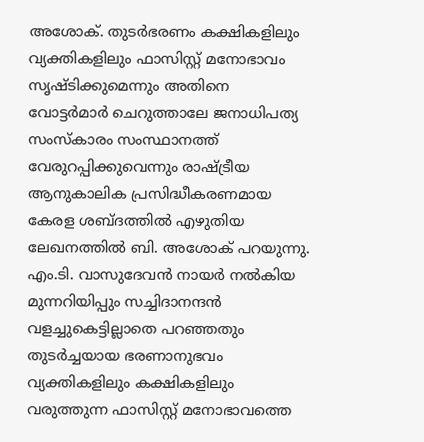അശോക്. തുടർഭരണം കക്ഷികളിലും വ്യക്തികളിലും ഫാസിസ്റ്റ് മനോഭാവം സൃഷ്ടിക്കുമെന്നും അതിനെ വോട്ടർമാർ ചെറുത്താലേ ജനാധിപത്യ സംസ്കാരം സംസ്ഥാനത്ത് വേരുറപ്പിക്കുവെന്നും രാഷ്ട്രീയ ആനുകാലിക പ്രസിദ്ധീകരണമായ കേരള ശബ്ദത്തിൽ എഴുതിയ ലേഖനത്തിൽ ബി. അശോക് പറയുന്നു.
എം.ടി. വാസുദേവൻ നായർ നൽകിയ മുന്നറിയിപ്പും സച്ചിദാനന്ദൻ വളച്ചുകെട്ടില്ലാതെ പറഞ്ഞതും തുടർച്ചയായ ഭരണാനുഭവം വ്യക്തികളിലും കക്ഷികളിലും വരുത്തുന്ന ഫാസിസ്റ്റ് മനോഭാവത്തെ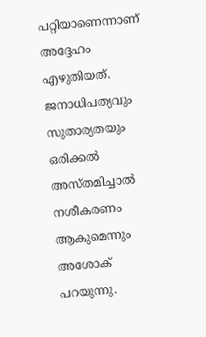പറ്റിയാണെന്നാണ് അദ്ദേഹം എഴുതിയത്. ജനാധിപത്യവും സുതാര്യതയും ഒരിക്കൽ അസ്തമിച്ചാൽ നശീകരണം ആകുമെന്നും അശോക് പറയുന്നു.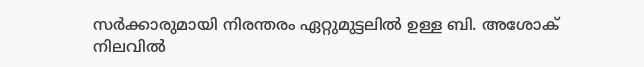സർക്കാരുമായി നിരന്തരം ഏറ്റുമുട്ടലിൽ ഉള്ള ബി. അശോക് നിലവിൽ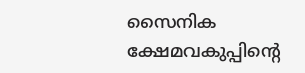സൈനിക ക്ഷേമവകുപ്പിന്റെ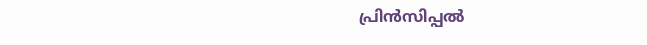പ്രിൻസിപ്പൽ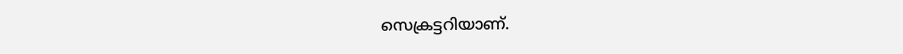സെക്രട്ടറിയാണ്.